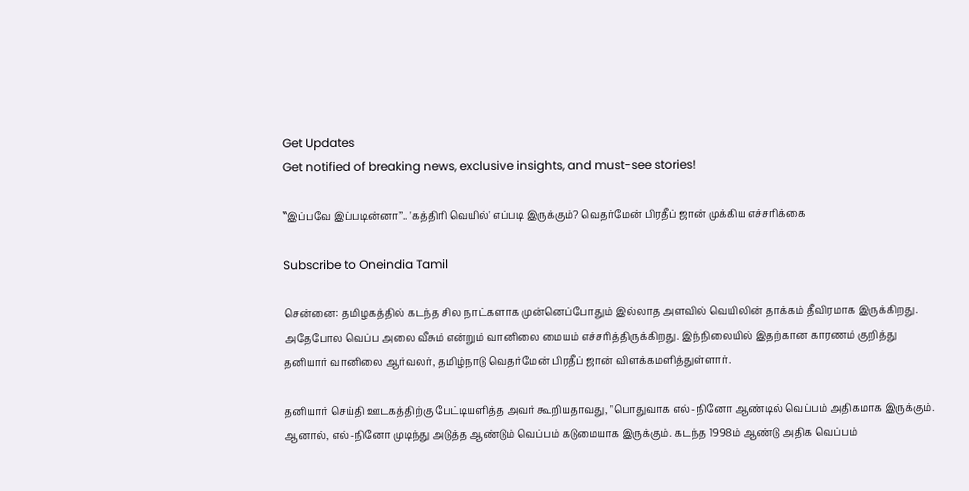Get Updates
Get notified of breaking news, exclusive insights, and must-see stories!

‛‛இப்பவே இப்படின்னா’’.. 'கத்திரி வெயில்' எப்படி இருக்கும்? வெதர்மேன் பிரதீப் ஜான் முக்கிய எச்சரிக்கை

Subscribe to Oneindia Tamil

சென்னை: தமிழகத்தில் கடந்த சில நாட்களாக முன்னெப்போதும் இல்லாத அளவில் வெயிலின் தாக்கம் தீவிரமாக இருக்கிறது. அதேபோல வெப்ப அலை வீசும் என்றும் வானிலை மையம் எச்சரித்திருக்கிறது. இந்நிலையில் இதற்கான காரணம் குறித்து தனியார் வானிலை ஆர்வலர், தமிழ்நாடு வெதர்மேன் பிரதீப் ஜான் விளக்கமளித்துள்ளார்.

தனியார் செய்தி ஊடகத்திற்கு பேட்டியளித்த அவர் கூறியதாவது, "பொதுவாக எல்-நினோ ஆண்டில் வெப்பம் அதிகமாக இருக்கும். ஆனால், எல்-நினோ முடிந்து அடுத்த ஆண்டும் வெப்பம் கடுமையாக இருக்கும். கடந்த 1998ம் ஆண்டு அதிக வெப்பம்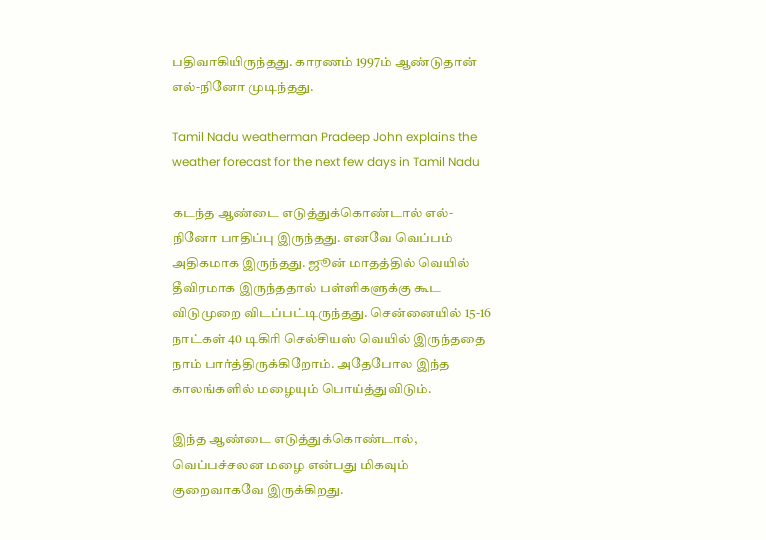பதிவாகியிருந்தது. காரணம் 1997ம் ஆண்டுதான் எல்-நினோ முடிந்தது.

Tamil Nadu weatherman Pradeep John explains the weather forecast for the next few days in Tamil Nadu

கடந்த ஆண்டை எடுத்துக்கொண்டால் எல்-நினோ பாதிப்பு இருந்தது. எனவே வெப்பம் அதிகமாக இருந்தது. ஜூன் மாதத்தில் வெயில் தீவிரமாக இருந்ததால் பள்ளிகளுக்கு கூட விடுமுறை விடப்பட்டிருந்தது. சென்னையில் 15-16 நாட்கள் 40 டிகிரி செல்சியஸ் வெயில் இருந்ததை நாம் பார்த்திருக்கிறோம். அதேபோல இந்த காலங்களில் மழையும் பொய்த்துவிடும்.

இந்த ஆண்டை எடுத்துக்கொண்டால், வெப்பச்சலன மழை என்பது மிகவும் குறைவாகவே இருக்கிறது.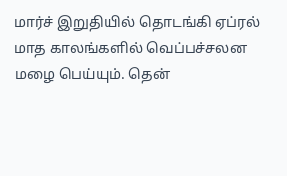மார்ச் இறுதியில் தொடங்கி ஏப்ரல் மாத காலங்களில் வெப்பச்சலன மழை பெய்யும். தென்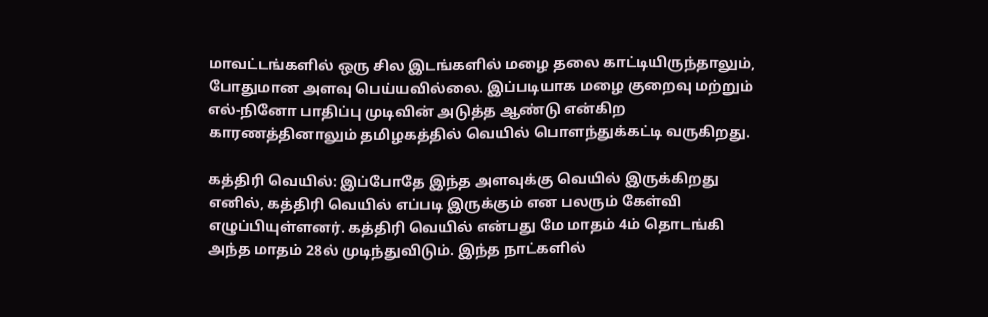மாவட்டங்களில் ஒரு சில இடங்களில் மழை தலை காட்டியிருந்தாலும், போதுமான அளவு பெய்யவில்லை. இப்படியாக மழை குறைவு மற்றும் எல்-நினோ பாதிப்பு முடிவின் அடுத்த ஆண்டு என்கிற காரணத்தினாலும் தமிழகத்தில் வெயில் பொளந்துக்கட்டி வருகிறது.

கத்திரி வெயில்: இப்போதே இந்த அளவுக்கு வெயில் இருக்கிறது எனில், கத்திரி வெயில் எப்படி இருக்கும் என பலரும் கேள்வி எழுப்பியுள்ளனர். கத்திரி வெயில் என்பது மே மாதம் 4ம் தொடங்கி அந்த மாதம் 28ல் முடிந்துவிடும். இந்த நாட்களில்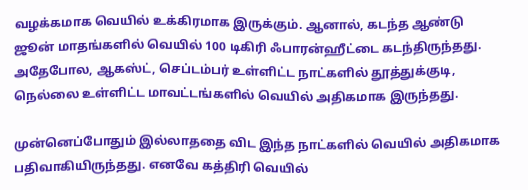வழக்கமாக வெயில் உக்கிரமாக இருக்கும். ஆனால், கடந்த ஆண்டு ஜூன் மாதங்களில் வெயில் 100 டிகிரி ஃபாரன்ஹீட்டை கடந்திருந்தது. அதேபோல, ஆகஸ்ட், செப்டம்பர் உள்ளிட்ட நாட்களில் தூத்துக்குடி, நெல்லை உள்ளிட்ட மாவட்டங்களில் வெயில் அதிகமாக இருந்தது.

முன்னெப்போதும் இல்லாததை விட இந்த நாட்களில் வெயில் அதிகமாக பதிவாகியிருந்தது. எனவே கத்திரி வெயில்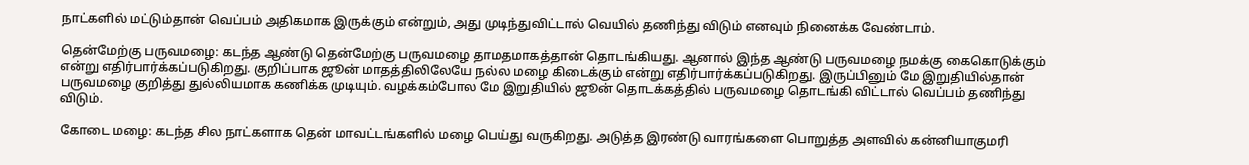நாட்களில் மட்டும்தான் வெப்பம் அதிகமாக இருக்கும் என்றும், அது முடிந்துவிட்டால் வெயில் தணிந்து விடும் எனவும் நினைக்க வேண்டாம்.

தென்மேற்கு பருவமழை: கடந்த ஆண்டு தென்மேற்கு பருவமழை தாமதமாகத்தான் தொடங்கியது. ஆனால் இந்த ஆண்டு பருவமழை நமக்கு கைகொடுக்கும் என்று எதிர்பார்க்கப்படுகிறது. குறிப்பாக ஜூன் மாதத்திலிலேயே நல்ல மழை கிடைக்கும் என்று எதிர்பார்க்கப்படுகிறது. இருப்பினும் மே இறுதியில்தான் பருவமழை குறித்து துல்லியமாக கணிக்க முடியும். வழக்கம்போல மே இறுதியில் ஜூன் தொடக்கத்தில் பருவமழை தொடங்கி விட்டால் வெப்பம் தணிந்து விடும்.

கோடை மழை: கடந்த சில நாட்களாக தென் மாவட்டங்களில் மழை பெய்து வருகிறது. அடுத்த இரண்டு வாரங்களை பொறுத்த அளவில் கன்னியாகுமரி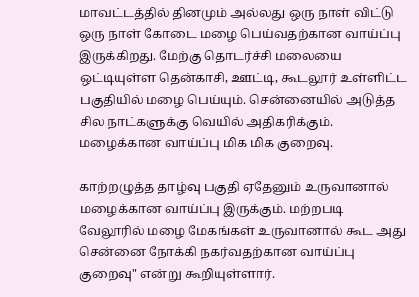மாவட்டத்தில் தினமும் அல்லது ஒரு நாள் விட்டு ஒரு நாள் கோடை மழை பெய்வதற்கான வாய்ப்பு இருக்கிறது. மேற்கு தொடர்ச்சி மலையை ஒட்டியுள்ள தென்காசி, ஊட்டி, கூடலூர் உள்ளிட்ட பகுதியில் மழை பெய்யும். சென்னையில் அடுத்த சில நாட்களுக்கு வெயில் அதிகரிக்கும். மழைக்கான வாய்ப்பு மிக மிக குறைவு.

காற்றழுத்த தாழ்வு பகுதி ஏதேனும் உருவானால் மழைக்கான வாய்ப்பு இருக்கும். மற்றபடி வேலூரில் மழை மேகங்கள் உருவானால் கூட அது சென்னை நோக்கி நகர்வதற்கான வாய்ப்பு குறைவு" என்று கூறியுள்ளார்.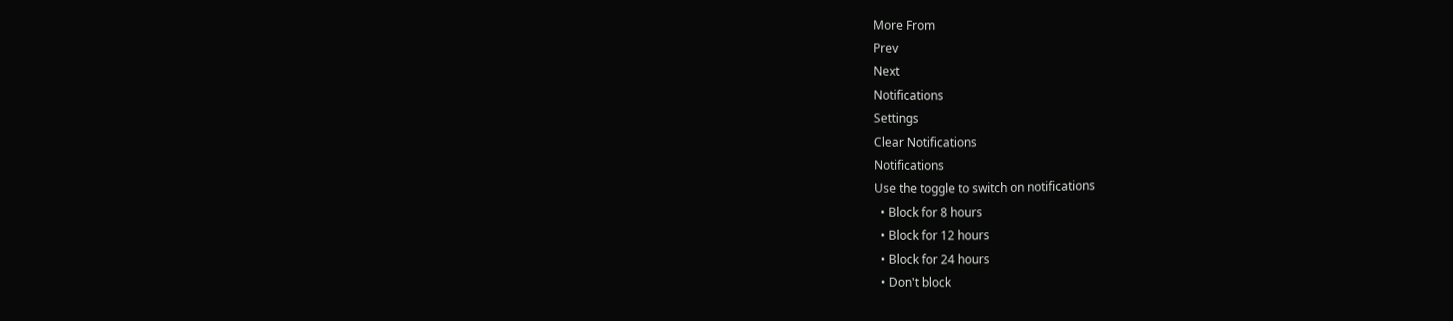More From
Prev
Next
Notifications
Settings
Clear Notifications
Notifications
Use the toggle to switch on notifications
  • Block for 8 hours
  • Block for 12 hours
  • Block for 24 hours
  • Don't block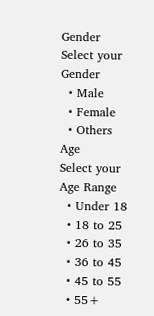Gender
Select your Gender
  • Male
  • Female
  • Others
Age
Select your Age Range
  • Under 18
  • 18 to 25
  • 26 to 35
  • 36 to 45
  • 45 to 55
  • 55+